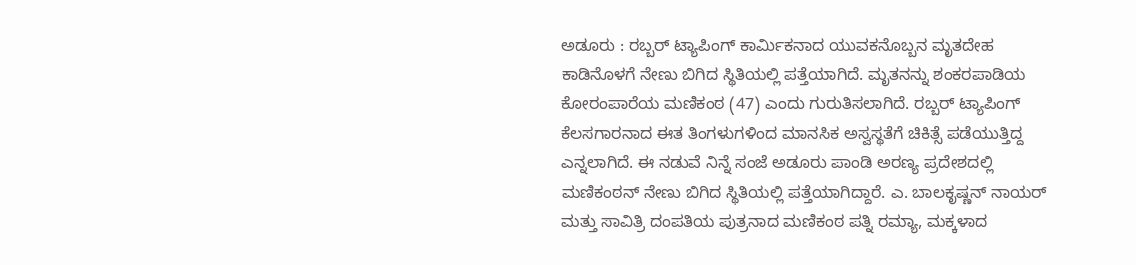ಅಡೂರು : ರಬ್ಬರ್ ಟ್ಯಾಪಿಂಗ್ ಕಾರ್ಮಿಕನಾದ ಯುವಕನೊಬ್ಬನ ಮೃತದೇಹ ಕಾಡಿನೊಳಗೆ ನೇಣು ಬಿಗಿದ ಸ್ಥಿತಿಯಲ್ಲಿ ಪತ್ತೆಯಾಗಿದೆ. ಮೃತನನ್ನು ಶಂಕರಪಾಡಿಯ ಕೋರಂಪಾರೆಯ ಮಣಿಕಂಠ (47) ಎಂದು ಗುರುತಿಸಲಾಗಿದೆ. ರಬ್ಬರ್ ಟ್ಯಾಪಿಂಗ್ ಕೆಲಸಗಾರನಾದ ಈತ ತಿಂಗಳುಗಳಿಂದ ಮಾನಸಿಕ ಅಸ್ವಸ್ಥತೆಗೆ ಚಿಕಿತ್ಸೆ ಪಡೆಯುತ್ತಿದ್ದ ಎನ್ನಲಾಗಿದೆ. ಈ ನಡುವೆ ನಿನ್ನೆ ಸಂಜೆ ಅಡೂರು ಪಾಂಡಿ ಅರಣ್ಯ ಪ್ರದೇಶದಲ್ಲಿ ಮಣಿಕಂಠನ್ ನೇಣು ಬಿಗಿದ ಸ್ಥಿತಿಯಲ್ಲಿ ಪತ್ತೆಯಾಗಿದ್ದಾರೆ. ಎ. ಬಾಲಕೃಷ್ಣನ್ ನಾಯರ್ ಮತ್ತು ಸಾವಿತ್ರಿ ದಂಪತಿಯ ಪುತ್ರನಾದ ಮಣಿಕಂಠ ಪತ್ನಿ ರಮ್ಯಾ, ಮಕ್ಕಳಾದ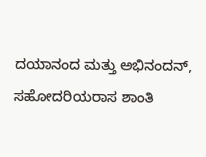ದಯಾನಂದ ಮತ್ತು ಅಭಿನಂದನ್, ಸಹೋದರಿಯರಾಸ ಶಾಂತಿ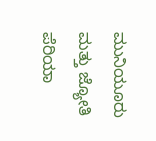ಮುನಿಯೂರು ಮತ್ತು ಜ್ಯೋತಿ ಪೆರಿಯಾ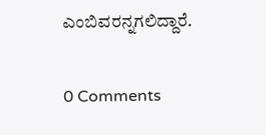ಎಂಬಿವರನ್ನಗಲಿದ್ದಾರೆ.

0 Comments